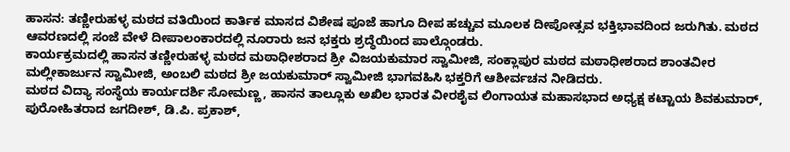ಹಾಸನ: ತಣ್ಣೀರುಹಳ್ಳ ಮಠದ ವತಿಯಿಂದ ಕಾರ್ತಿಕ ಮಾಸದ ವಿಶೇಷ ಪೂಜೆ ಹಾಗೂ ದೀಪ ಹಚ್ಚುವ ಮೂಲಕ ದೀಪೋತ್ಸವ ಭಕ್ತಿಭಾವದಿಂದ ಜರುಗಿತು. ಮಠದ ಆವರಣದಲ್ಲಿ ಸಂಜೆ ವೇಳೆ ದೀಪಾಲಂಕಾರದಲ್ಲಿ ನೂರಾರು ಜನ ಭಕ್ತರು ಶ್ರದ್ಧೆಯಿಂದ ಪಾಲ್ಗೊಂಡರು.
ಕಾರ್ಯಕ್ರಮದಲ್ಲಿ ಹಾಸನ ತಣ್ಣೀರುಹಳ್ಳ ಮಠದ ಮಠಾಧೀಶರಾದ ಶ್ರೀ ವಿಜಯಕುಮಾರ ಸ್ವಾಮೀಜಿ, ಸಂಕ್ಲಾಪುರ ಮಠದ ಮಠಾಧೀಶರಾದ ಶಾಂತವೀರ ಮಲ್ಲೀಕಾರ್ಜುನ ಸ್ವಾಮೀಜಿ, ಅಂಬಲಿ ಮಠದ ಶ್ರೀ ಜಯಕುಮಾರ್ ಸ್ವಾಮೀಜಿ ಭಾಗವಹಿಸಿ ಭಕ್ತರಿಗೆ ಆಶೀರ್ವಚನ ನೀಡಿದರು.
ಮಠದ ವಿದ್ಯಾ ಸಂಸ್ಥೆಯ ಕಾರ್ಯದರ್ಶಿ ಸೋಮಣ್ಣ, ಹಾಸನ ತಾಲ್ಲೂಕು ಅಖಿಲ ಭಾರತ ವೀರಶೈವ ಲಿಂಗಾಯತ ಮಹಾಸಭಾದ ಅಧ್ಯಕ್ಷ ಕಟ್ಟಾಯ ಶಿವಕುಮಾರ್, ಪುರೋಹಿತರಾದ ಜಗದೀಶ್, ಡಿ.ಪಿ. ಪ್ರಕಾಶ್,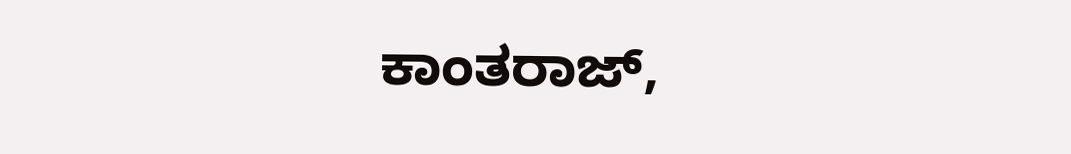ಕಾಂತರಾಜ್,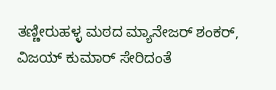ತಣ್ಣೀರುಹಳ್ಳ ಮಠದ ಮ್ಯಾನೇಜರ್ ಶಂಕರ್, ವಿಜಯ್ ಕುಮಾರ್ ಸೇರಿದಂತೆ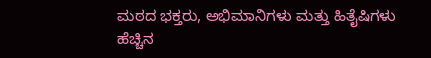ಮಠದ ಭಕ್ತರು, ಅಭಿಮಾನಿಗಳು ಮತ್ತು ಹಿತೈಷಿಗಳು ಹೆಚ್ಚಿನ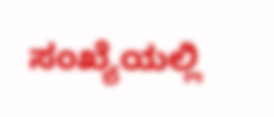ಸಂಖ್ಯೆಯಲ್ಲಿ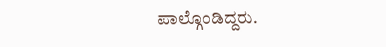ಪಾಲ್ಗೊಂಡಿದ್ದರು.